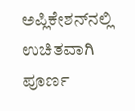ಅಪ್ಲಿಕೇಶನ್‌ನಲ್ಲಿ ಉಚಿತವಾಗಿ ಪೂರ್ಣ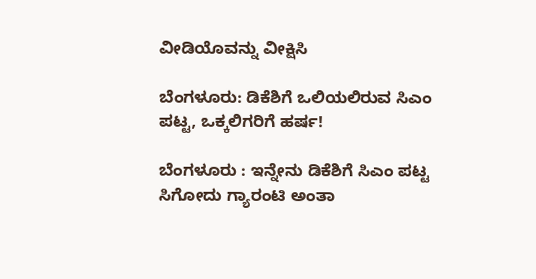ವೀಡಿಯೊವನ್ನು ವೀಕ್ಷಿಸಿ

ಬೆಂಗಳೂರು: ಡಿಕೆಶಿಗೆ ಒಲಿಯಲಿರುವ ಸಿಎಂ ಪಟ್ಟ, ಒಕ್ಕಲಿಗರಿಗೆ ಹರ್ಷ!

ಬೆಂಗಳೂರು : ಇನ್ನೇನು ಡಿಕೆಶಿಗೆ ಸಿಎಂ ಪಟ್ಟ ಸಿಗೋದು ಗ್ಯಾರಂಟಿ ಅಂತಾ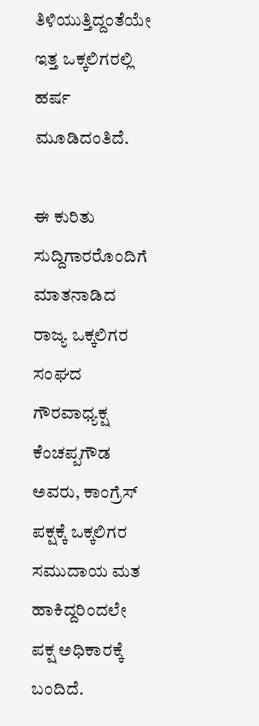ತಿಳಿಯುತ್ತಿದ್ದಂತೆಯೇ ಇತ್ತ ಒಕ್ಕಲಿಗರಲ್ಲಿ ಹರ್ಷ ಮೂಡಿದಂತಿದೆ.

ಈ ಕುರಿತು ಸುದ್ದಿಗಾರರೊಂದಿಗೆ ಮಾತನಾಡಿದ ರಾಜ್ಯ ಒಕ್ಕಲಿಗರ ಸಂಘದ ಗೌರವಾಧ್ಯಕ್ಷ ಕೆಂಚಪ್ಪಗೌಡ ಅವರು, ಕಾಂಗ್ರೆಸ್ ಪಕ್ಷಕ್ಕೆ ಒಕ್ಕಲಿಗರ ಸಮುದಾಯ ಮತ ಹಾಕಿದ್ದರಿಂದಲೇ ಪಕ್ಷ ಅಧಿಕಾರಕ್ಕೆ ಬಂದಿದೆ.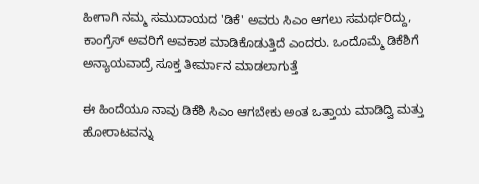ಹೀಗಾಗಿ ನಮ್ಮ ಸಮುದಾಯದ 'ಡಿಕೆ' ಅವರು ಸಿಎಂ ಆಗಲು ಸಮರ್ಥರಿದ್ದು, ಕಾಂಗ್ರೆಸ್ ಅವರಿಗೆ ಅವಕಾಶ ಮಾಡಿಕೊಡುತ್ತಿದೆ ಎಂದರು. ಒಂದೊಮ್ಮೆ ಡಿಕೆಶಿಗೆ ಅನ್ಯಾಯವಾದ್ರೆ ಸೂಕ್ತ ತೀರ್ಮಾನ ಮಾಡಲಾಗುತ್ತೆ

ಈ ಹಿಂದೆಯೂ ನಾವು ಡಿಕೆಶಿ ಸಿಎಂ ಆಗಬೇಕು ಅಂತ ಒತ್ತಾಯ ಮಾಡಿದ್ವಿ ಮತ್ತು ಹೋರಾಟವನ್ನು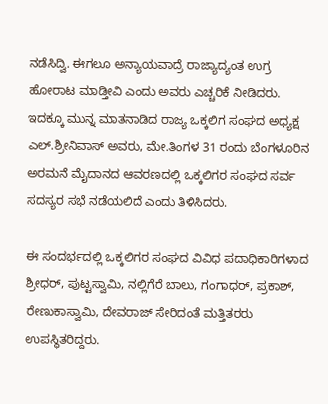ನಡೆಸಿದ್ವಿ. ಈಗಲೂ ಅನ್ಯಾಯವಾದ್ರೆ ರಾಜ್ಯಾದ್ಯಂತ ಉಗ್ರ ಹೋರಾಟ ಮಾಡ್ತೀವಿ ಎಂದು ಅವರು ಎಚ್ಚರಿಕೆ ನೀಡಿದರು. ಇದಕ್ಕೂ ಮುನ್ನ ಮಾತನಾಡಿದ ರಾಜ್ಯ ಒಕ್ಕಲಿಗ ಸಂಘದ ಅಧ್ಯಕ್ಷ ಎಲ್.ಶ್ರೀನಿವಾಸ್ ಅವರು, ಮೇ.ತಿಂಗಳ 31 ರಂದು ಬೆಂಗಳೂರಿನ ಅರಮನೆ ಮೈದಾನದ ಆವರಣದಲ್ಲಿ ಒಕ್ಕಲಿಗರ ಸಂಘದ ಸರ್ವ ಸದಸ್ಯರ ಸಭೆ ನಡೆಯಲಿದೆ ಎಂದು ತಿಳಿಸಿದರು.

ಈ ಸಂದರ್ಭದಲ್ಲಿ ಒಕ್ಕಲಿಗರ ಸಂಘದ ವಿವಿಧ ಪದಾಧಿಕಾರಿಗಳಾದ ಶ್ರೀಧರ್, ಪುಟ್ಟಸ್ವಾಮಿ, ನಲ್ಲಿಗೆರೆ ಬಾಲು, ಗಂಗಾಧರ್, ಪ್ರಕಾಶ್, ರೇಣುಕಾಸ್ವಾಮಿ, ದೇವರಾಜ್ ಸೇರಿದಂತೆ ಮತ್ತಿತರರು ಉಪಸ್ಥಿತರಿದ್ದರು.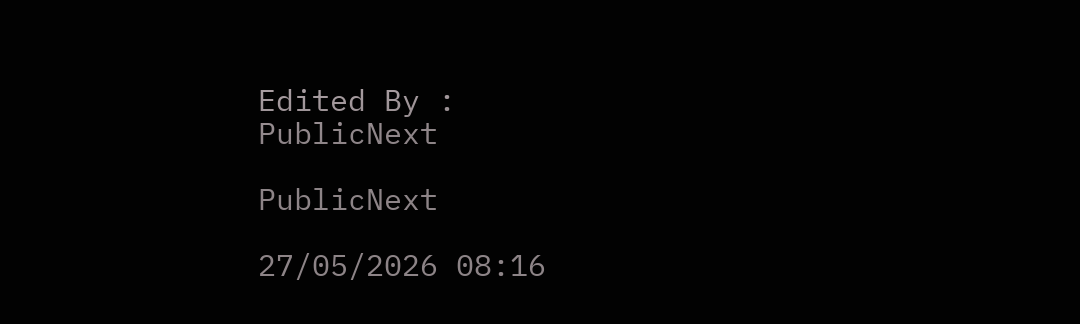Edited By :
PublicNext

PublicNext

27/05/2026 08:16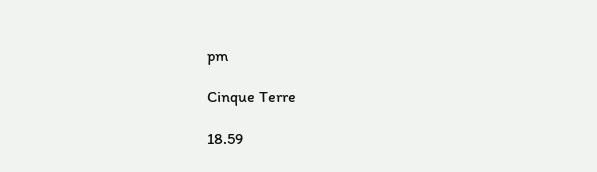pm

Cinque Terre

18.59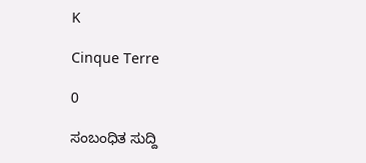K

Cinque Terre

0

ಸಂಬಂಧಿತ ಸುದ್ದಿ